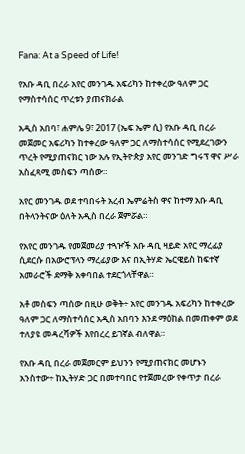Fana: At a Speed of Life!

የአቡ ዳቢ በረራ አየር መንገዱ አፍሪካን ከተቀረው ዓለም ጋር የማስተሳሰር ጥረቱን ያጠናክራል

አዲስ አበባ፣ ሐምሌ 9፣ 2017 (ኤፍ ኤም ሲ) የአቡ ዳቢ በረራ መጀመር አፍሪካን ከተቀረው ዓለም ጋር ለማስተሳሰር የሚደረገውን ጥረት የሚያጠናክር ነው አሉ የኢትዮጵያ አየር መንገድ ግሩፕ ዋና ሥራ አስፈጻሚ መስፍን ጣሰው።

አየር መንገዱ ወደ ተባበሩት አረብ ኤምሬትስ ዋና ከተማ አቡ ዳቢ በትላንትናው ዕለት አዲስ በረራ ጀምሯል።

የአየር መንገዱ የመጀመሪያ ተጓዦች አቡ ዳቢ ዛይድ አየር ማረፊያ ሲደርሱ በአውሮፕላን ማረፊያው እና በኢትሃድ ኤርዌይስ ከፍተኛ አመራሮች ደማቅ አቀባበል ተደርጎላቸዋል።

አቶ መስፍን ጣሰው በዚሁ ወቅት÷ አየር መንገዱ አፍሪካን ከተቀረው ዓለም ጋር ለማስተሳሰር አዲስ አበባን እንደ ማዕከል በመጠቀም ወደ ተለያዩ መዳረሻዎች እየበረረ ይገኛል ብለዋል።

የአቡ ዳቢ በረራ መጀመርም ይህንን የሚያጠናክር መሆኑን አንስተው÷ ከኢትሃድ ጋር በመተባበር የተጀመረው የቀጥታ በረራ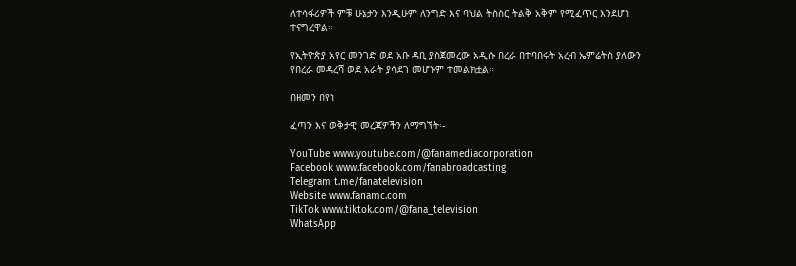ለተሳፋሪዎች ምቹ ሁኔታን እንዲሁም ለንግድ እና ባህል ትስስር ትልቅ አቅም የሚፈጥር እንደሆነ ተናግረዋል።

የኢትዮጵያ አየር መንገድ ወደ አቡ ዳቢ ያስጀመረው አዲሱ በረራ በተባበሩት አረብ ኤምሬትስ ያለውን የበረራ መዳረሻ ወደ አራት ያሳደገ መሆኑም ተመልክቷል።

በዘመን በየነ

ፈጣን እና ወቅታዊ መረጃዎችን ለማግኘት፡-

YouTube www.youtube.com/@fanamediacorporation
Facebook www.facebook.com/fanabroadcasting
Telegram t.me/fanatelevision
Website www.fanamc.com
TikTok www.tiktok.com/@fana_television
WhatsApp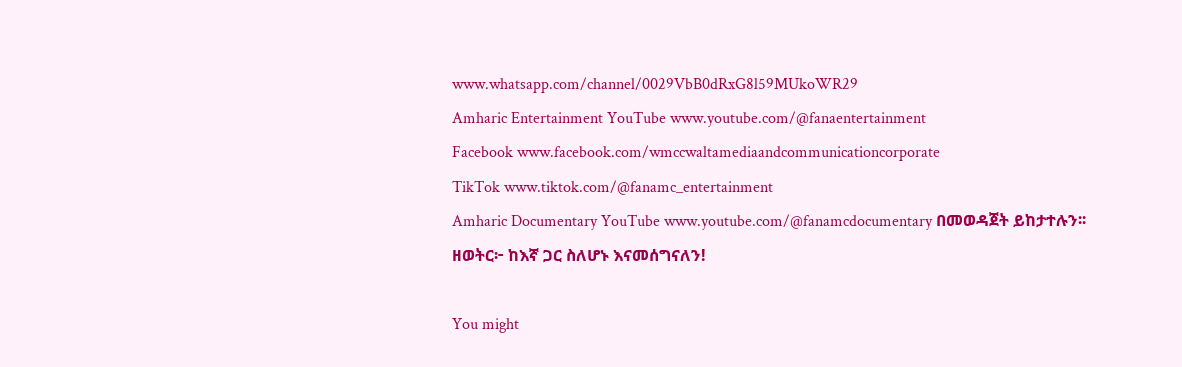www.whatsapp.com/channel/0029VbB0dRxG8l59MUkoWR29
Amharic Entertainment YouTube www.youtube.com/@fanaentertainment
Facebook www.facebook.com/wmccwaltamediaandcommunicationcorporate
TikTok www.tiktok.com/@fanamc_entertainment
Amharic Documentary YouTube www.youtube.com/@fanamcdocumentary በመወዳጀት ይከታተሉን፡፡
ዘወትር፦ ከእኛ ጋር ስለሆኑ እናመሰግናለን!

You might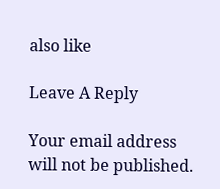also like

Leave A Reply

Your email address will not be published.